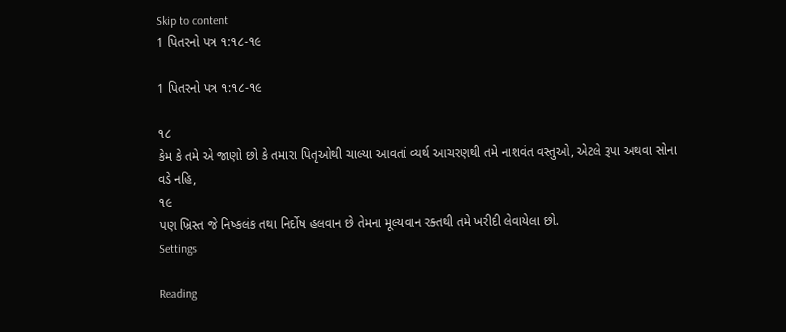Skip to content
1 પિતરનો પત્ર ૧:૧૮-૧૯

1 પિતરનો પત્ર ૧:૧૮-૧૯

૧૮
કેમ કે તમે એ જાણો છો કે તમારા પિતૃઓથી ચાલ્યા આવતાં વ્યર્થ આચરણથી તમે નાશવંત વસ્તુઓ, એટલે રૂપા અથવા સોના વડે નહિ,
૧૯
પણ ખ્રિસ્ત જે નિષ્કલંક તથા નિર્દોષ હલવાન છે તેમના મૂલ્યવાન રક્તથી તમે ખરીદી લેવાયેલા છો.
Settings

Reading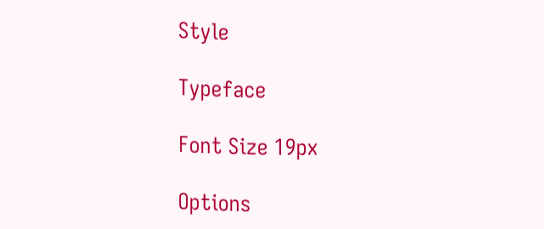Style

Typeface

Font Size 19px

Options